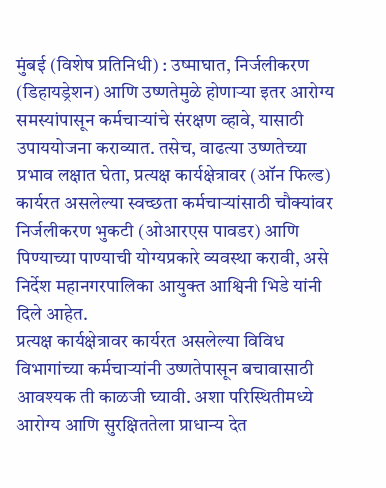मुंबई (विशेष प्रतिनिधी) : उष्माघात, निर्जलीकरण (डिहायड्रेशन) आणि उष्णतेमुळे होणाऱ्या इतर आरोग्य समस्यांपासून कर्मचाऱ्यांचे संरक्षण व्हावे, यासाठी उपाययोजना कराव्यात. तसेच, वाढत्या उष्णतेच्या प्रभाव लक्षात घेता, प्रत्यक्ष कार्यक्षेत्रावर (ऑन फिल्ड) कार्यरत असलेल्या स्वच्छता कर्मचाऱ्यांसाठी चौक्यांवर निर्जलीकरण भुकटी (ओआरएस पावडर) आणि पिण्याच्या पाण्याची योग्यप्रकारे व्यवस्था करावी, असे निर्देश महानगरपालिका आयुक्त आश्विनी भिडे यांनी दिले आहेत.
प्रत्यक्ष कार्यक्षेत्रावर कार्यरत असलेल्या विविध विभागांच्या कर्मचाऱ्यांनी उष्णतेपासून बचावासाठी आवश्यक ती काळजी घ्यावी. अशा परिस्थितीमध्ये आरोग्य आणि सुरक्षिततेला प्राधान्य देत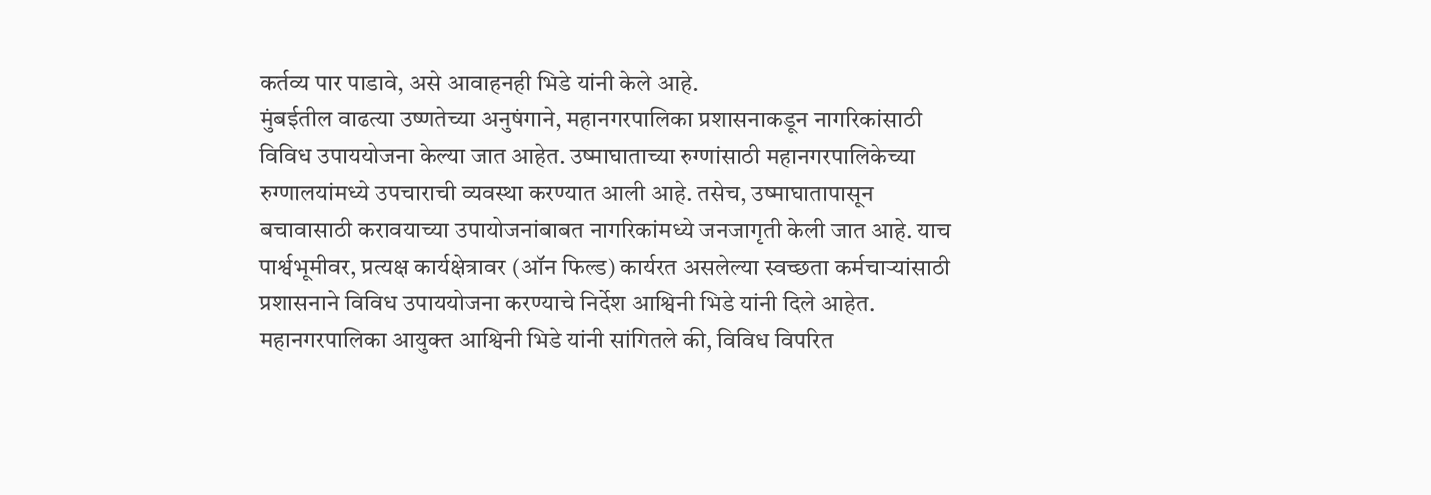कर्तव्य पार पाडावे, असे आवाहनही भिडे यांनी केले आहे.
मुंबईतील वाढत्या उष्णतेच्या अनुषंगाने, महानगरपालिका प्रशासनाकडून नागरिकांसाठी विविध उपाययोजना केल्या जात आहेत. उष्माघाताच्या रुग्णांसाठी महानगरपालिकेच्या रुग्णालयांमध्ये उपचाराची व्यवस्था करण्यात आली आहे. तसेच, उष्माघातापासून बचावासाठी करावयाच्या उपायोजनांबाबत नागरिकांमध्ये जनजागृती केली जात आहे. याच पार्श्वभूमीवर, प्रत्यक्ष कार्यक्षेत्रावर (ऑन फिल्ड) कार्यरत असलेल्या स्वच्छता कर्मचाऱ्यांसाठी प्रशासनाने विविध उपाययोजना करण्याचे निर्देश आश्विनी भिडे यांनी दिले आहेत.
महानगरपालिका आयुक्त आश्विनी भिडे यांनी सांगितले की, विविध विपरित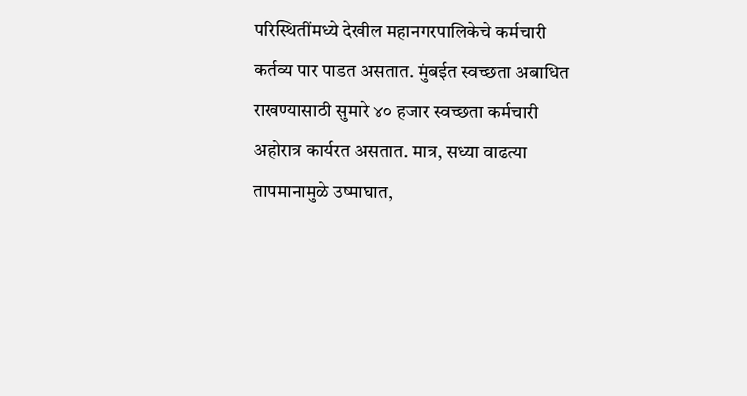परिस्थितींमध्ये देखील महानगरपालिकेचे कर्मचारी कर्तव्य पार पाडत असतात. मुंबईत स्वच्छता अबाधित राखण्यासाठी सुमारे ४० हजार स्वच्छता कर्मचारी अहोरात्र कार्यरत असतात. मात्र, सध्या वाढत्या तापमानामुळे उष्माघात,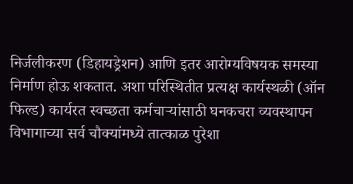निर्जलीकरण (डिहायड्रेशन) आणि इतर आरोग्यविषयक समस्या निर्माण होऊ शकतात. अशा परिस्थितीत प्रत्यक्ष कार्यस्थळी (ऑन फिल्ड) कार्यरत स्वच्छता कर्मचाऱ्यांसाठी घनकचरा व्यवस्थापन विभागाच्या सर्व चौक्यांमध्ये तात्काळ पुरेशा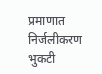प्रमाणात निर्जलीकरण भुकटी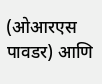(ओआरएस पावडर) आणि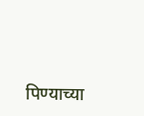पिण्याच्या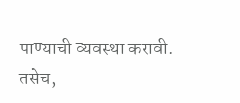पाण्याची व्यवस्था करावी. तसेच,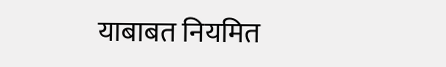याबाबत नियमित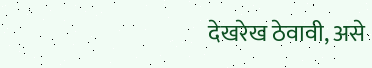देखरेख ठेवावी, असे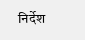निर्देश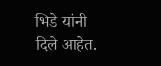भिडे यांनी दिले आहेत.